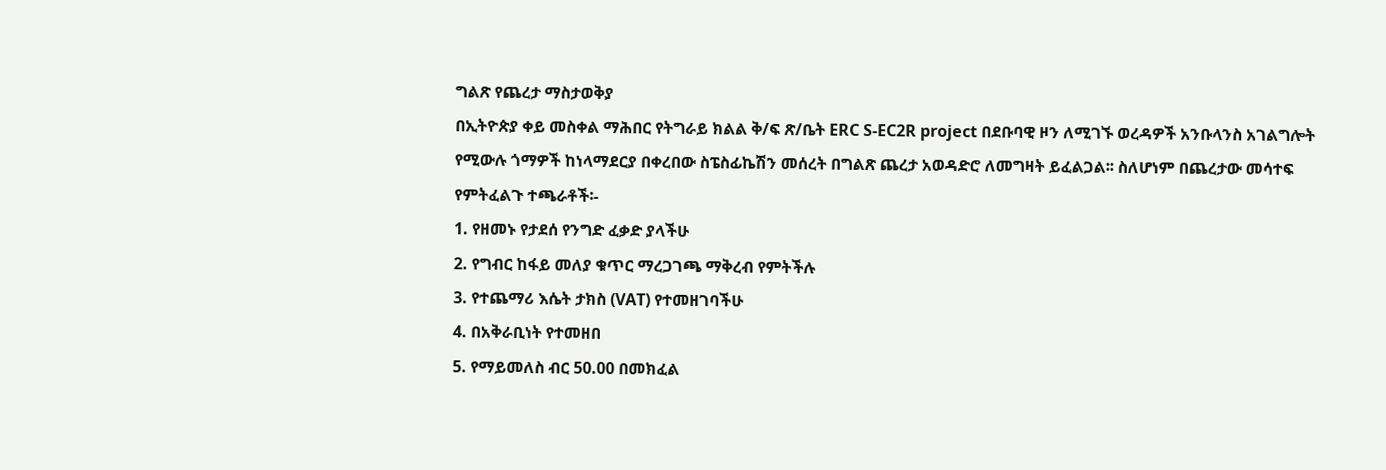ግልጽ የጨረታ ማስታወቅያ
በኢትዮጵያ ቀይ መስቀል ማሕበር የትግራይ ክልል ቅ/ፍ ጽ/ቤት ERC S-EC2R project በደቡባዊ ዞን ለሚገኙ ወረዳዎች አንቡላንስ አገልግሎት የሚውሉ ጎማዎች ከነላማደርያ በቀረበው ስፔስፊኬሽን መሰረት በግልጽ ጨረታ አወዳድሮ ለመግዛት ይፈልጋል፡፡ ስለሆነም በጨረታው መሳተፍ የምትፈልጉ ተጫራቶች፡-
1. የዘመኑ የታደሰ የንግድ ፈቃድ ያላችሁ
2. የግብር ከፋይ መለያ ቁጥር ማረጋገጫ ማቅረብ የምትችሉ
3. የተጨማሪ እሴት ታክስ (VAT) የተመዘገባችሁ
4. በአቅራቢነት የተመዘበ
5. የማይመለስ ብር 50.00 በመክፈል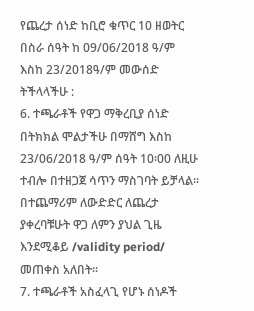የጨረታ ሰነድ ከቢሮ ቁጥር 10 ዘወትር በስራ ሰዓት ከ 09/06/2018 ዓ/ም እስከ 23/2018ዓ/ም መውሰድ ትችላላችሁ :
6. ተጫራቶች የዋጋ ማቅረቢያ ሰነድ በትክክል ሞልታችሁ በማሸግ እስከ 23/06/2018 ዓ/ም ሰዓት 10፡00 ለዚሁ ተብሎ በተዘጋጀ ሳጥን ማስገባት ይቻላል፡፡ በተጨማሪም ለውድድር ለጨረታ ያቀረባቹሁት ዋጋ ለምን ያህል ጊዜ እንደሚቆይ /validity period/ መጠቀስ አለበት፡፡
7. ተጫራቶች አስፈላጊ የሆኑ ሰነዶች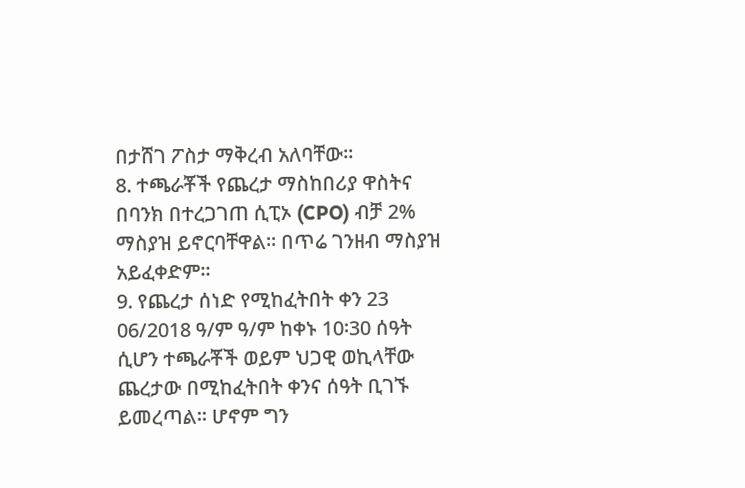በታሸገ ፖስታ ማቅረብ አለባቸው፡፡
8. ተጫራቾች የጨረታ ማስከበሪያ ዋስትና በባንክ በተረጋገጠ ሲፒኦ (CPO) ብቻ 2% ማስያዝ ይኖርባቸዋል፡፡ በጥሬ ገንዘብ ማስያዝ አይፈቀድም፡፡
9. የጨረታ ሰነድ የሚከፈትበት ቀን 23 06/2018 ዓ/ም ዓ/ም ከቀኑ 10፡30 ሰዓት ሲሆን ተጫራቾች ወይም ህጋዊ ወኪላቸው ጨረታው በሚከፈትበት ቀንና ሰዓት ቢገኙ
ይመረጣል፡፡ ሆኖም ግን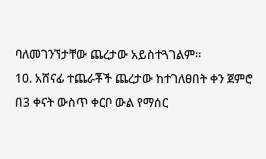ባለመገንኘታቸው ጨረታው አይስተጓገልም፡፡
10. አሸናፊ ተጨራቾች ጨረታው ከተገለፀበት ቀን ጀምሮ በ3 ቀናት ውስጥ ቀርቦ ውል የማሰር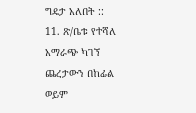ግዴታ አለበት ::
11. ጽ/ቤቱ የተሻለ አማራጭ ካገኘ ጨረታውን በከፊል ወይም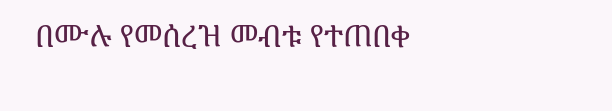በሙሉ የመሰረዝ መብቱ የተጠበቀ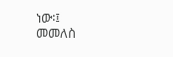ነው፡፤
መመለስ